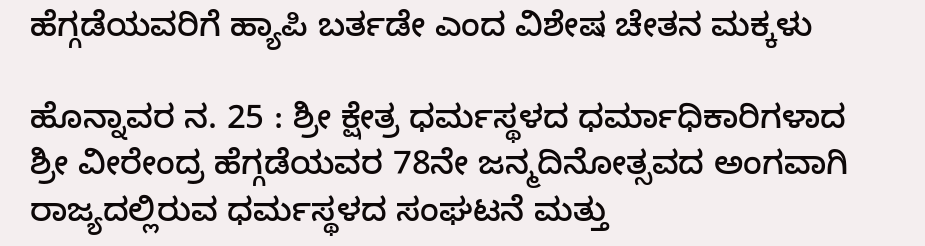ಹೆಗ್ಗಡೆಯವರಿಗೆ ಹ್ಯಾಪಿ ಬರ್ತಡೇ ಎಂದ ವಿಶೇಷ ಚೇತನ ಮಕ್ಕಳು

ಹೊನ್ನಾವರ ನ. 25 : ಶ್ರೀ ಕ್ಷೇತ್ರ ಧರ್ಮಸ್ಥಳದ ಧರ್ಮಾಧಿಕಾರಿಗಳಾದ ಶ್ರೀ ವೀರೇಂದ್ರ ಹೆಗ್ಗಡೆಯವರ 78ನೇ ಜನ್ಮದಿನೋತ್ಸವದ ಅಂಗವಾಗಿ ರಾಜ್ಯದಲ್ಲಿರುವ ಧರ್ಮಸ್ಥಳದ ಸಂಘಟನೆ ಮತ್ತು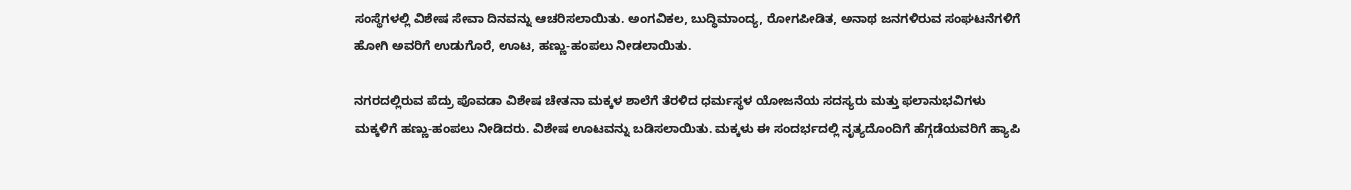ಸಂಸ್ಥೆಗಳಲ್ಲಿ ವಿಶೇಷ ಸೇವಾ ದಿನವನ್ನು ಆಚರಿಸಲಾಯಿತು. ಅಂಗವಿಕಲ, ಬುದ್ಧಿಮಾಂದ್ಯ, ರೋಗಪೀಡಿತ, ಅನಾಥ ಜನಗಳಿರುವ ಸಂಘಟನೆಗಳಿಗೆ ಹೋಗಿ ಅವರಿಗೆ ಉಡುಗೊರೆ, ಊಟ, ಹಣ್ಣು-ಹಂಪಲು ನೀಡಲಾಯಿತು.

ನಗರದಲ್ಲಿರುವ ಪೆದ್ರು ಪೊವಡಾ ವಿಶೇಷ ಚೇತನಾ ಮಕ್ಕಳ ಶಾಲೆಗೆ ತೆರಳಿದ ಧರ್ಮಸ್ಥಳ ಯೋಜನೆಯ ಸದಸ್ಯರು ಮತ್ತು ಫಲಾನುಭವಿಗಳು ಮಕ್ಕಳಿಗೆ ಹಣ್ಣು-ಹಂಪಲು ನೀಡಿದರು. ವಿಶೇಷ ಊಟವನ್ನು ಬಡಿಸಲಾಯಿತು. ಮಕ್ಕಳು ಈ ಸಂದರ್ಭದಲ್ಲಿ ನೃತ್ಯದೊಂದಿಗೆ ಹೆಗ್ಗಡೆಯವರಿಗೆ ಹ್ಯಾಪಿ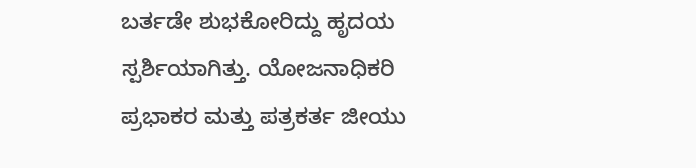ಬರ್ತಡೇ ಶುಭಕೋರಿದ್ದು ಹೃದಯ ಸ್ಪರ್ಶಿಯಾಗಿತ್ತು. ಯೋಜನಾಧಿಕರಿ ಪ್ರಭಾಕರ ಮತ್ತು ಪತ್ರಕರ್ತ ಜೀಯು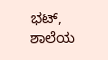ಭಟ್, ಶಾಲೆಯ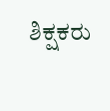ಶಿಕ್ಷಕರು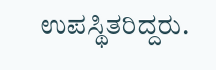ಉಪಸ್ಥಿತರಿದ್ದರು.